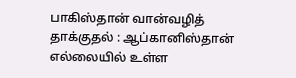பாகிஸ்தான் வான்வழித் தாக்குதல் : ஆப்கானிஸ்தான் எல்லையில் உள்ள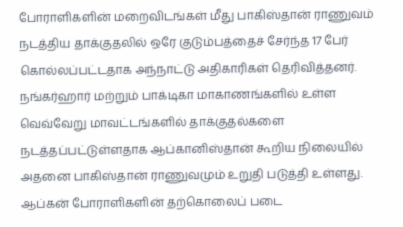போராளிகளின் மறைவிடங்கள் மீது பாகிஸ்தான் ராணுவம் நடத்திய தாக்குதலில் ஒரே குடும்பத்தைச் சேர்ந்த 17 பேர் கொல்லப்பட்டதாக அந்நாட்டு அதிகாரிகள் தெரிவித்தனர். நங்கர்ஹார் மற்றும் பாக்டிகா மாகாணங்களில் உள்ள வெவ்வேறு மாவட்டங்களில் தாக்குதல்களை நடத்தப்பட்டுள்ளதாக ஆப்கானிஸ்தான் கூறிய நிலையில் அதனை பாகிஸ்தான் ராணுவமும் உறுதி படுத்தி உள்ளது. ஆப்கன் போராளிகளின் தற்கொலைப் படை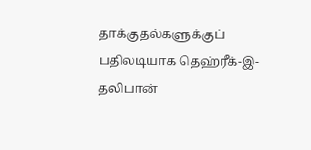தாக்குதல்களுக்குப் பதிலடியாக தெஹ்ரீக்-இ-தலிபான்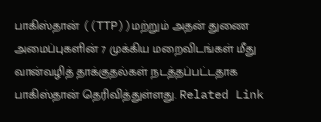பாகிஸ்தான் ((TTP))மற்றும் அதன் துணை அமைப்புகளின் 7 முக்கிய மறைவிடங்கள் மீது வான்வழித் தாக்குதல்கள் நடத்தப்பட்டதாக பாகிஸ்தான் தெரிவித்துள்ளது. Related Link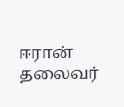ஈரான் தலைவர்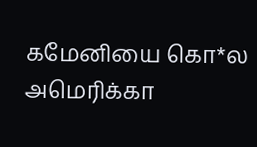கமேனியை கொ*ல அமெரிக்கா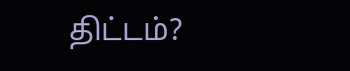திட்டம்?